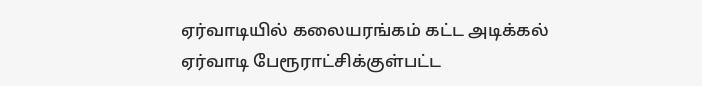ஏர்வாடியில் கலையரங்கம் கட்ட அடிக்கல்
ஏர்வாடி பேரூராட்சிக்குள்பட்ட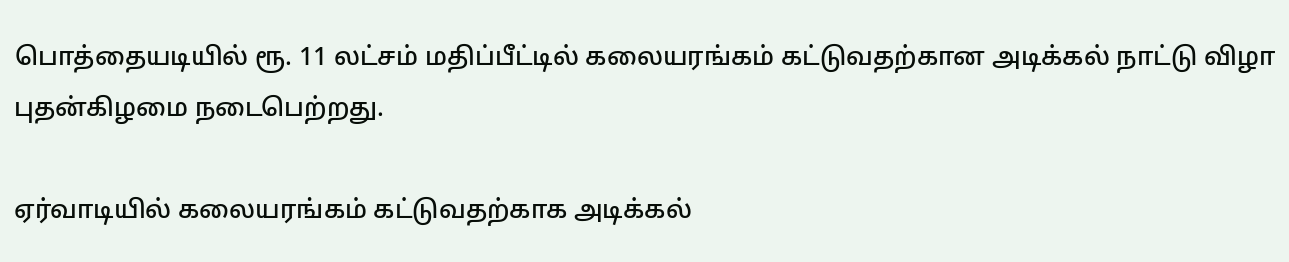பொத்தையடியில் ரூ. 11 லட்சம் மதிப்பீட்டில் கலையரங்கம் கட்டுவதற்கான அடிக்கல் நாட்டு விழா புதன்கிழமை நடைபெற்றது.

ஏர்வாடியில் கலையரங்கம் கட்டுவதற்காக அடிக்கல்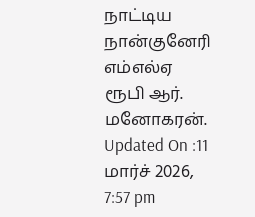நாட்டிய நான்குனேரி எம்எல்ஏ ரூபி ஆர். மனோகரன்.
Updated On :11 மார்ச் 2026, 7:57 pm